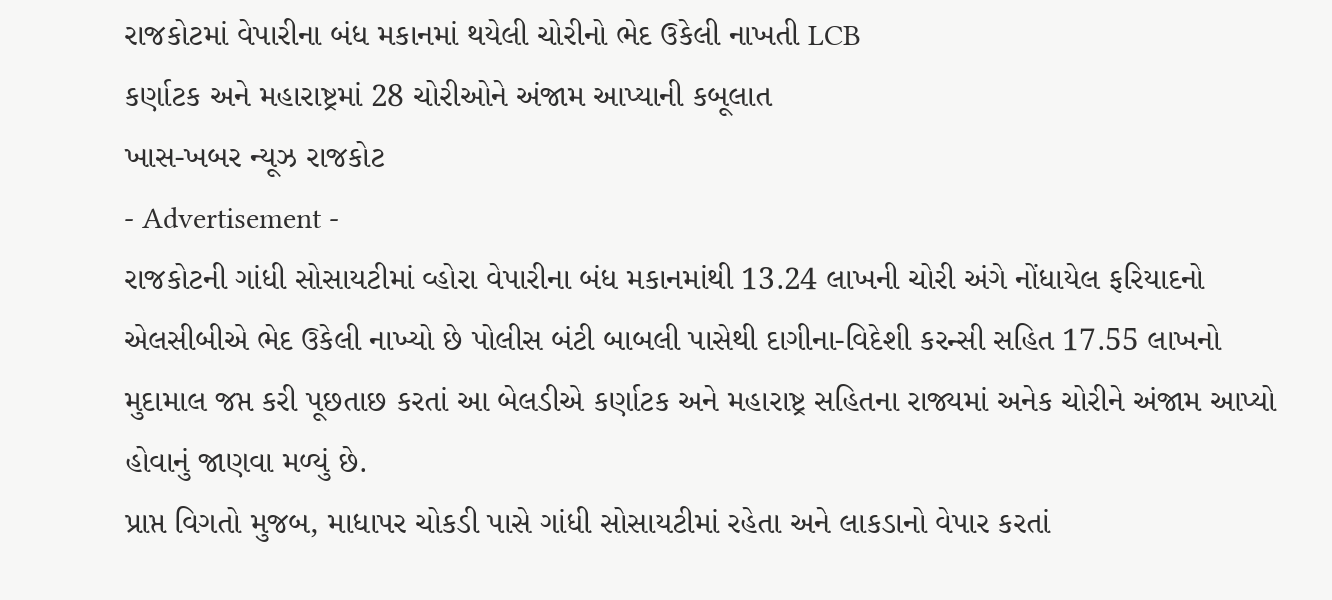રાજકોટમાં વેપારીના બંધ મકાનમાં થયેલી ચોરીનો ભેદ ઉકેલી નાખતી LCB
કર્ણાટક અને મહારાષ્ટ્રમાં 28 ચોરીઓને અંજામ આપ્યાની કબૂલાત
ખાસ-ખબર ન્યૂઝ રાજકોટ
- Advertisement -
રાજકોટની ગાંધી સોસાયટીમાં વ્હોરા વેપારીના બંધ મકાનમાંથી 13.24 લાખની ચોરી અંગે નોંધાયેલ ફરિયાદનો એલસીબીએ ભેદ ઉકેલી નાખ્યો છે પોલીસ બંટી બાબલી પાસેથી દાગીના-વિદેશી કરન્સી સહિત 17.55 લાખનો મુદામાલ જપ્ત કરી પૂછતાછ કરતાં આ બેલડીએ કર્ણાટક અને મહારાષ્ટ્ર સહિતના રાજ્યમાં અનેક ચોરીને અંજામ આપ્યો હોવાનું જાણવા મળ્યું છે.
પ્રાપ્ત વિગતો મુજબ, માધાપર ચોકડી પાસે ગાંધી સોસાયટીમાં રહેતા અને લાકડાનો વેપાર કરતાં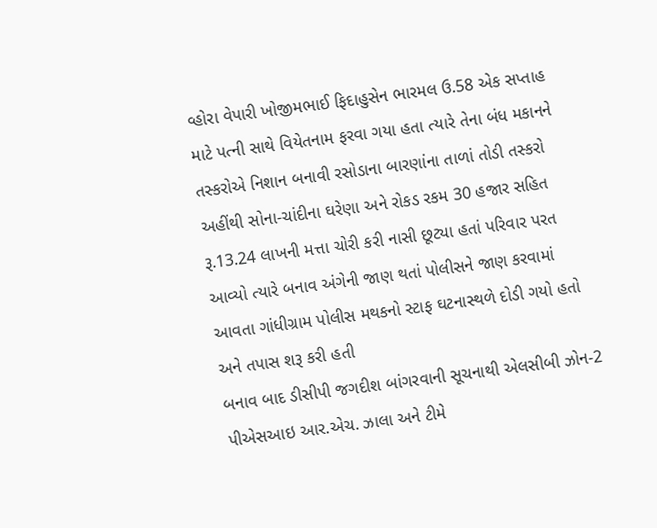વ્હોરા વેપારી ખોજીમભાઈ ફિદાહુસેન ભારમલ ઉ.58 એક સપ્તાહ માટે પત્ની સાથે વિયેતનામ ફરવા ગયા હતા ત્યારે તેના બંધ મકાનને તસ્કરોએ નિશાન બનાવી રસોડાના બારણાંના તાળાં તોડી તસ્કરો અહીંથી સોના-ચાંદીના ઘરેણા અને રોકડ રકમ 30 હજાર સહિત રૂ.13.24 લાખની મત્તા ચોરી કરી નાસી છૂટ્યા હતાં પરિવાર પરત આવ્યો ત્યારે બનાવ અંગેની જાણ થતાં પોલીસને જાણ કરવામાં આવતા ગાંધીગ્રામ પોલીસ મથકનો સ્ટાફ ઘટનાસ્થળે દોડી ગયો હતો અને તપાસ શરૂ કરી હતી
બનાવ બાદ ડીસીપી જગદીશ બાંગરવાની સૂચનાથી એલસીબી ઝોન-2 પીએસઆઇ આર.એચ. ઝાલા અને ટીમે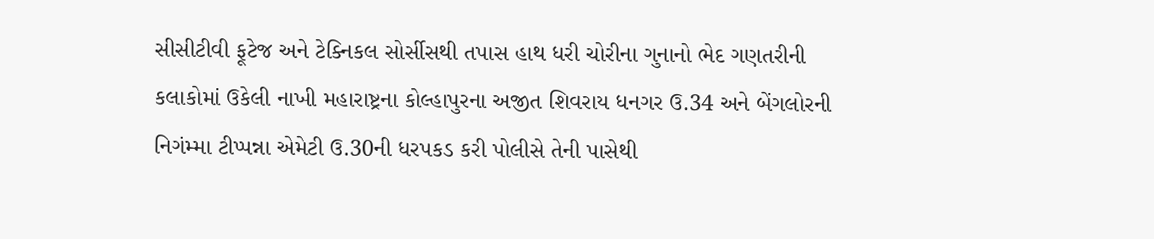સીસીટીવી ફૂટેજ અને ટેક્નિકલ સોર્સીસથી તપાસ હાથ ધરી ચોરીના ગુનાનો ભેદ ગણતરીની કલાકોમાં ઉકેલી નાખી મહારાષ્ટ્રના કોલ્હાપુરના અજીત શિવરાય ધનગર ઉ.34 અને બેંગલોરની નિગંમ્મા ટીપ્પન્ના એમેટી ઉ.30ની ધરપકડ કરી પોલીસે તેની પાસેથી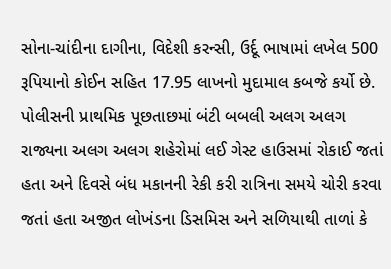સોના-ચાંદીના દાગીના, વિદેશી કરન્સી, ઉર્દૂ ભાષામાં લખેલ 500 રૂપિયાનો કોઈન સહિત 17.95 લાખનો મુદામાલ કબજે કર્યો છે.
પોલીસની પ્રાથમિક પૂછતાછમાં બંટી બબલી અલગ અલગ રાજ્યના અલગ અલગ શહેરોમાં લઈ ગેસ્ટ હાઉસમાં રોકાઈ જતાં હતા અને દિવસે બંધ મકાનની રેકી કરી રાત્રિના સમયે ચોરી કરવા જતાં હતા અજીત લોખંડના ડિસમિસ અને સળિયાથી તાળાં કે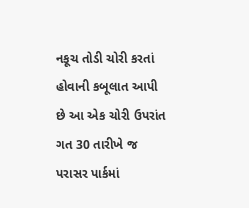નકૂચ તોડી ચોરી કરતાં હોવાની કબૂલાત આપી છે આ એક ચોરી ઉપરાંત ગત 30 તારીખે જ પરાસર પાર્કમાં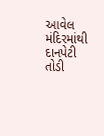આવેલ મંદિરમાંથી દાનપેટી તોડી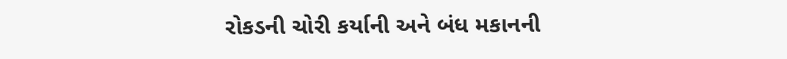રોકડની ચોરી કર્યાની અને બંધ મકાનની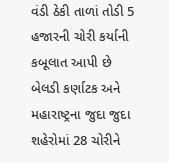વંડી ઠેકી તાળાં તોડી 5 હજારની ચોરી કર્યાની કબૂલાત આપી છે બેલડી કર્ણાટક અને મહારાષ્ટ્રના જુદા જુદા શહેરોમાં 28 ચોરીને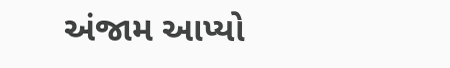અંજામ આપ્યો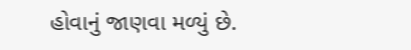હોવાનું જાણવા મળ્યું છે.